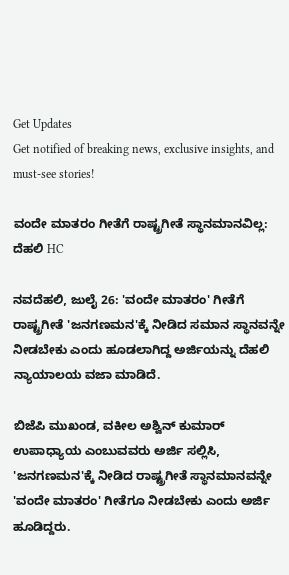Get Updates
Get notified of breaking news, exclusive insights, and must-see stories!

ವಂದೇ ಮಾತರಂ ಗೀತೆಗೆ ರಾಷ್ಟ್ರಗೀತೆ ಸ್ಥಾನಮಾನವಿಲ್ಲ: ದೆಹಲಿ HC

ನವದೆಹಲಿ, ಜುಲೈ 26: 'ವಂದೇ ಮಾತರಂ' ಗೀತೆಗೆ ರಾಷ್ಟ್ರಗೀತೆ 'ಜನಗಣಮನ'ಕ್ಕೆ ನೀಡಿದ ಸಮಾನ ಸ್ಥಾನವನ್ನೇ ನೀಡಬೇಕು ಎಂದು ಹೂಡಲಾಗಿದ್ದ ಅರ್ಜಿಯನ್ನು ದೆಹಲಿ ನ್ಯಾಯಾಲಯ ವಜಾ ಮಾಡಿದೆ.

ಬಿಜೆಪಿ ಮುಖಂಡ, ವಕೀಲ ಅಶ್ವಿನ್ ಕುಮಾರ್ ಉಪಾಧ್ಯಾಯ ಎಂಬುವವರು ಅರ್ಜಿ ಸಲ್ಲಿಸಿ, 'ಜನಗಣಮನ'ಕ್ಕೆ ನೀಡಿದ ರಾಷ್ಟ್ರಗೀತೆ ಸ್ಥಾನಮಾನವನ್ನೇ 'ವಂದೇ ಮಾತರಂ' ಗೀತೆಗೂ ನೀಡಬೇಕು ಎಂದು ಅರ್ಜಿ ಹೂಡಿದ್ದರು.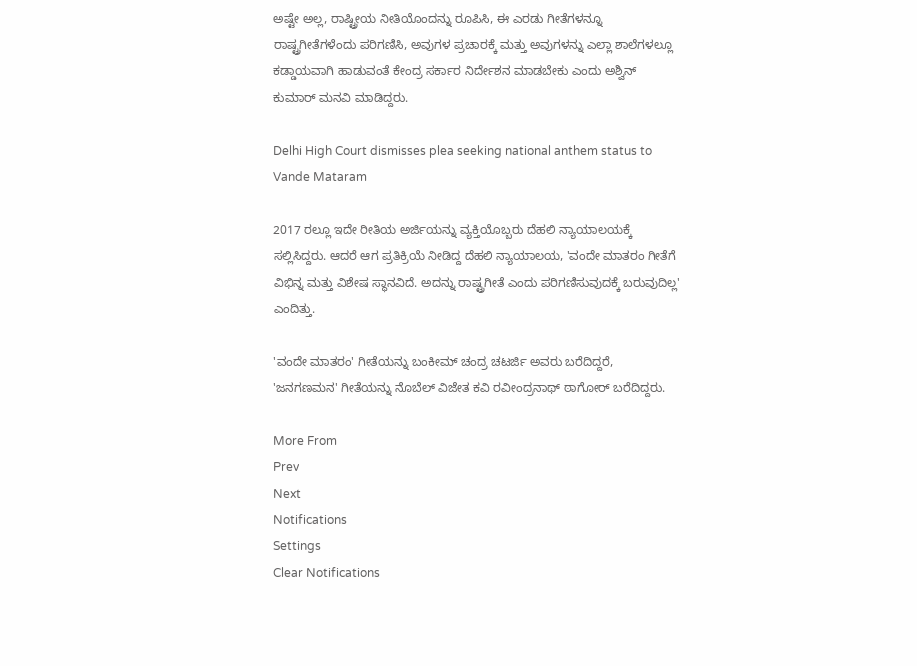ಅಷ್ಟೇ ಅಲ್ಲ, ರಾಷ್ಟ್ರೀಯ ನೀತಿಯೊಂದನ್ನು ರೂಪಿಸಿ, ಈ ಎರಡು ಗೀತೆಗಳನ್ನೂ ರಾಷ್ಟ್ರಗೀತೆಗಳೆಂದು ಪರಿಗಣಿಸಿ, ಅವುಗಳ ಪ್ರಚಾರಕ್ಕೆ ಮತ್ತು ಅವುಗಳನ್ನು ಎಲ್ಲಾ ಶಾಲೆಗಳಲ್ಲೂ ಕಡ್ಡಾಯವಾಗಿ ಹಾಡುವಂತೆ ಕೇಂದ್ರ ಸರ್ಕಾರ ನಿರ್ದೇಶನ ಮಾಡಬೇಕು ಎಂದು ಅಶ್ವಿನ್ ಕುಮಾರ್ ಮನವಿ ಮಾಡಿದ್ದರು.

Delhi High Court dismisses plea seeking national anthem status to Vande Mataram

2017 ರಲ್ಲೂ ಇದೇ ರೀತಿಯ ಅರ್ಜಿಯನ್ನು ವ್ಯಕ್ತಿಯೊಬ್ಬರು ದೆಹಲಿ ನ್ಯಾಯಾಲಯಕ್ಕೆ ಸಲ್ಲಿಸಿದ್ದರು. ಆದರೆ ಆಗ ಪ್ರತಿಕ್ರಿಯೆ ನೀಡಿದ್ದ ದೆಹಲಿ ನ್ಯಾಯಾಲಯ, 'ವಂದೇ ಮಾತರಂ ಗೀತೆಗೆ ವಿಭಿನ್ನ ಮತ್ತು ವಿಶೇಷ ಸ್ಥಾನವಿದೆ. ಅದನ್ನು ರಾಷ್ಟ್ರಗೀತೆ ಎಂದು ಪರಿಗಣಿಸುವುದಕ್ಕೆ ಬರುವುದಿಲ್ಲ' ಎಂದಿತ್ತು.

'ವಂದೇ ಮಾತರಂ' ಗೀತೆಯನ್ನು ಬಂಕೀಮ್ ಚಂದ್ರ ಚಟರ್ಜಿ ಅವರು ಬರೆದಿದ್ದರೆ, 'ಜನಗಣಮನ' ಗೀತೆಯನ್ನು ನೊಬೆಲ್ ವಿಜೇತ ಕವಿ ರವೀಂದ್ರನಾಥ್ ಠಾಗೋರ್ ಬರೆದಿದ್ದರು.

More From
Prev
Next
Notifications
Settings
Clear Notifications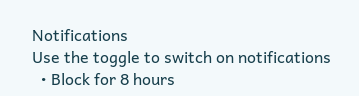Notifications
Use the toggle to switch on notifications
  • Block for 8 hours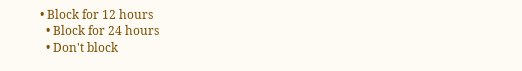• Block for 12 hours
  • Block for 24 hours
  • Don't block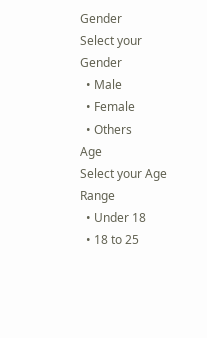Gender
Select your Gender
  • Male
  • Female
  • Others
Age
Select your Age Range
  • Under 18
  • 18 to 25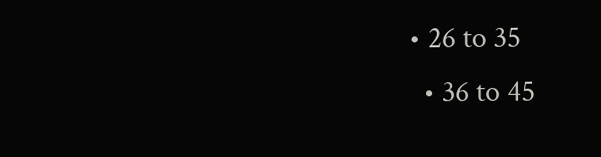• 26 to 35
  • 36 to 45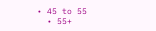• 45 to 55
  • 55+